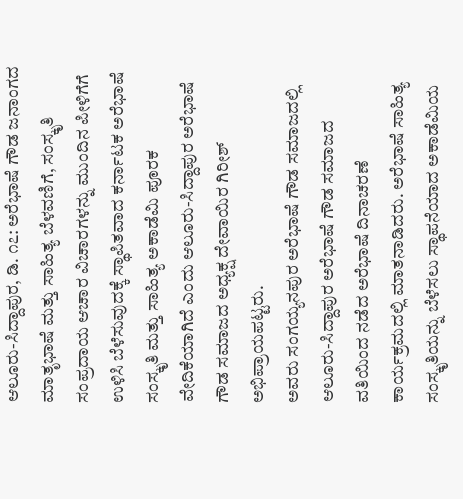ಆಲೂರು-ಸಿದ್ದಾಪುರ, ಡಿ. ೧೭: ಅರೆಭಾಷೆ ಗೌಡ ಜನಾಂಗದ ಮಾತೃಭಾಷೆ ಮತ್ತು ಸಾಹಿತ್ಯ ಬೆಳವಣಿಗೆ, ಸಂಸ್ಕೃತಿ ಸಂಪ್ರದಾಯ ಆಚಾರ ವಿಚಾರಗಳನ್ನು ಮುಂದಿನ ಪೀಳಿಗೆಗೆ ಉಳಿಸಿ ಬೆಳೆಸುವುದಕ್ಕೆ ಸ್ಥಾಪಿತವಾದ ಕರ್ನಾಟಕ ಅರೆಭಾಷೆ ಸಂಸ್ಕೃತಿ ಮತ್ತು ಸಾಹಿತ್ಯ ಅಕಾಡೆಮಿ ಪೂರಕ ವೇದಿಕೆಯಾಗಿದೆ ಎಂದು ಆಲೂರು-ಸಿದ್ದಾಪುರ ಅರೆಭಾಷೆ ಗೌಡ ಸಮಾಜದ ಅಧ್ಯಕ್ಷ ದೇವಾಯಿರ ಗಿರೀಶ್ ಅಭಿಪ್ರಾಯಪಟ್ಟರು.
ಅವರು ಸಂಗಯ್ಯನಪುರ ಅರೆಭಾಷೆ ಗೌಡ ಸಮಾಜದಲ್ಲಿ ಆಲೂರು-ಸಿದ್ದಾಪುರ ಅರೆಭಾಷೆ ಗೌಡ ಸಮಾಜದ ವತಿಯಿಂದ ನಡೆದ ಅರೆಭಾಷೆ ದಿನಾಚರಣೆ ಕಾರ್ಯಕ್ರಮದಲ್ಲಿ ಮಾತನಾಡಿದರು. ಅರೆಭಾಷೆ ಸಾಹಿತ್ಯ ಸಂಸ್ಕೃತಿಯನ್ನು ಬೆಳೆಸಲು ಸ್ಥಾಪನೆಯಾದ ಅಕಾಡೆಮಿಯ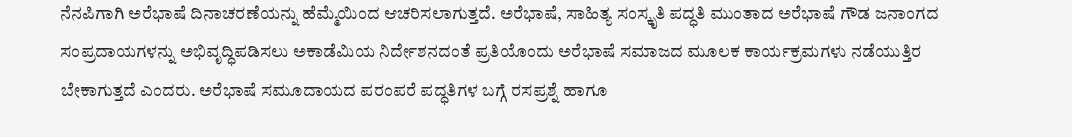ನೆನಪಿಗಾಗಿ ಅರೆಭಾಷೆ ದಿನಾಚರಣೆಯನ್ನು ಹೆಮ್ಮೆಯಿಂದ ಆಚರಿಸಲಾಗುತ್ತದೆ. ಅರೆಭಾಷೆ, ಸಾಹಿತ್ಯ ಸಂಸ್ಕೃತಿ ಪದ್ಧತಿ ಮುಂತಾದ ಅರೆಭಾಷೆ ಗೌಡ ಜನಾಂಗದ ಸಂಪ್ರದಾಯಗಳನ್ನು ಅಭಿವೃದ್ಧಿಪಡಿಸಲು ಅಕಾಡೆಮಿಯ ನಿರ್ದೇಶನದಂತೆ ಪ್ರತಿಯೊಂದು ಅರೆಭಾಷೆ ಸಮಾಜದ ಮೂಲಕ ಕಾರ್ಯಕ್ರಮಗಳು ನಡೆಯುತ್ತಿರ ಬೇಕಾಗುತ್ತದೆ ಎಂದರು. ಅರೆಭಾಷೆ ಸಮೂದಾಯದ ಪರಂಪರೆ ಪದ್ಧತಿಗಳ ಬಗ್ಗೆ ರಸಪ್ರಶ್ನೆ ಹಾಗೂ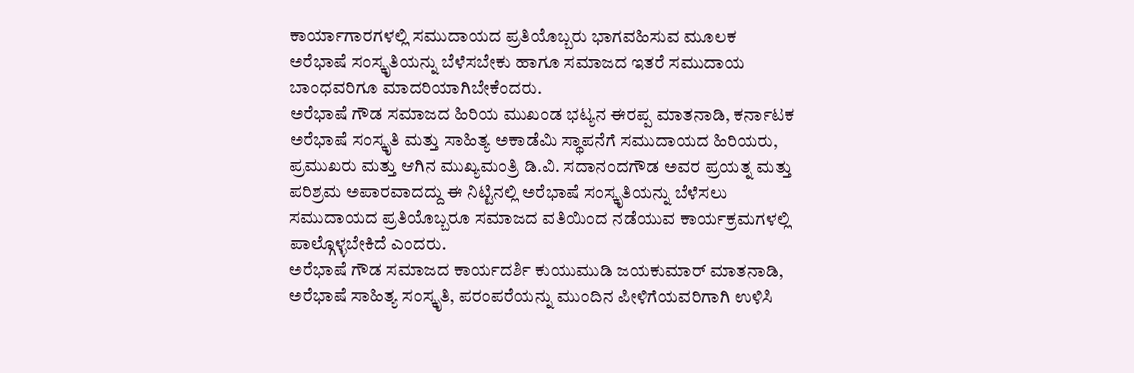ಕಾರ್ಯಾಗಾರಗಳಲ್ಲಿ ಸಮುದಾಯದ ಪ್ರತಿಯೊಬ್ಬರು ಭಾಗವಹಿಸುವ ಮೂಲಕ ಅರೆಭಾಷೆ ಸಂಸ್ಕೃತಿಯನ್ನು ಬೆಳೆಸಬೇಕು ಹಾಗೂ ಸಮಾಜದ ಇತರೆ ಸಮುದಾಯ ಬಾಂಧವರಿಗೂ ಮಾದರಿಯಾಗಿಬೇಕೆಂದರು.
ಅರೆಭಾಷೆ ಗೌಡ ಸಮಾಜದ ಹಿರಿಯ ಮುಖಂಡ ಭಟ್ಯನ ಈರಪ್ಪ ಮಾತನಾಡಿ, ಕರ್ನಾಟಕ ಅರೆಭಾಷೆ ಸಂಸ್ಕೃತಿ ಮತ್ತು ಸಾಹಿತ್ಯ ಅಕಾಡೆಮಿ ಸ್ಥಾಪನೆಗೆ ಸಮುದಾಯದ ಹಿರಿಯರು, ಪ್ರಮುಖರು ಮತ್ತು ಆಗಿನ ಮುಖ್ಯಮಂತ್ರಿ ಡಿ.ವಿ. ಸದಾನಂದಗೌಡ ಅವರ ಪ್ರಯತ್ನ ಮತ್ತು ಪರಿಶ್ರಮ ಅಪಾರವಾದದ್ದು ಈ ನಿಟ್ಟಿನಲ್ಲಿ ಅರೆಭಾಷೆ ಸಂಸ್ಕೃತಿಯನ್ನು ಬೆಳೆಸಲು ಸಮುದಾಯದ ಪ್ರತಿಯೊಬ್ಬರೂ ಸಮಾಜದ ವತಿಯಿಂದ ನಡೆಯುವ ಕಾರ್ಯಕ್ರಮಗಳಲ್ಲಿ ಪಾಲ್ಗೊಳ್ಳಬೇಕಿದೆ ಎಂದರು.
ಅರೆಭಾಷೆ ಗೌಡ ಸಮಾಜದ ಕಾರ್ಯದರ್ಶಿ ಕುಯುಮುಡಿ ಜಯಕುಮಾರ್ ಮಾತನಾಡಿ, ಅರೆಭಾಷೆ ಸಾಹಿತ್ಯ ಸಂಸ್ಕೃತಿ, ಪರಂಪರೆಯನ್ನು ಮುಂದಿನ ಪೀಳಿಗೆಯವರಿಗಾಗಿ ಉಳಿಸಿ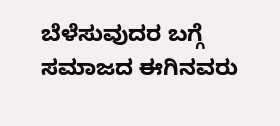ಬೆಳೆಸುವುದರ ಬಗ್ಗೆ ಸಮಾಜದ ಈಗಿನವರು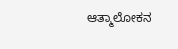ಆತ್ಮಾಲೋಕನ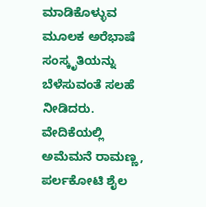ಮಾಡಿಕೊಳ್ಳುವ ಮೂಲಕ ಅರೆಭಾಷೆ ಸಂಸ್ಕೃತಿಯನ್ನು ಬೆಳೆಸುವಂತೆ ಸಲಹೆ ನೀಡಿದರು.
ವೇದಿಕೆಯಲ್ಲಿ ಅಮೆಮನೆ ರಾಮಣ್ಣ, ಪರ್ಲಕೋಟಿ ಶೈಲ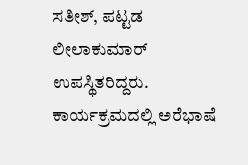ಸತೀಶ್, ಪಟ್ಟಡ ಲೀಲಾಕುಮಾರ್ ಉಪಸ್ಥಿತರಿದ್ದರು. ಕಾರ್ಯಕ್ರಮದಲ್ಲಿ ಅರೆಭಾಷೆ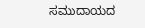ಸಮುದಾಯದ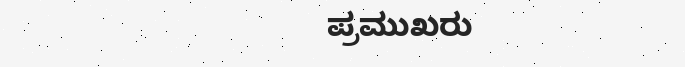ಪ್ರಮುಖರು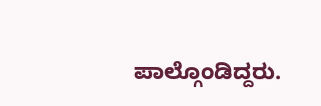ಪಾಲ್ಗೊಂಡಿದ್ದರು.